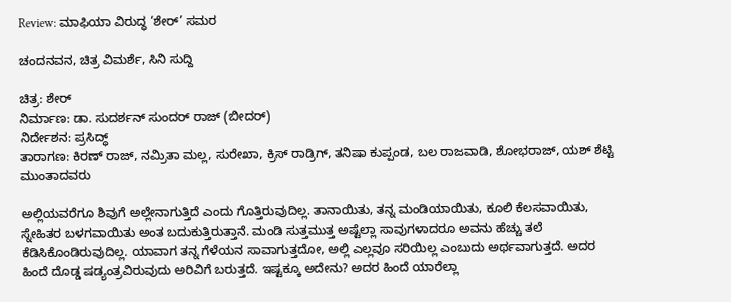Review: ಮಾಫಿಯಾ ವಿರುದ್ಧ ‘ಶೇರ್’ ಸಮರ

ಚಂದನವನ, ಚಿತ್ರ ವಿಮರ್ಶೆ, ಸಿನಿ ಸುದ್ದಿ

ಚಿತ್ರ: ಶೇರ್
ನಿರ್ಮಾಣ: ಡಾ. ಸುದರ್ಶನ್‍ ಸುಂದರ್ ರಾಜ್ (ಬೀದರ್)
ನಿರ್ದೇಶನ: ಪ್ರಸಿದ್ಧ್
ತಾರಾಗಣ: ಕಿರಣ್ ರಾಜ್, ನಮ್ರಿತಾ ಮಲ್ಲ, ಸುರೇಖಾ, ಕ್ರಿಸ್‍ ರಾಡ್ರಿಗ್‍, ತನಿಷಾ ಕುಪ್ಪಂಡ, ಬಲ ರಾಜವಾಡಿ, ಶೋಭರಾಜ್‍, ಯಶ್‍ ಶೆಟ್ಟಿ ಮುಂತಾದವರು

ಅಲ್ಲಿಯವರೆಗೂ ಶಿವುಗೆ ಅಲ್ಲೇನಾಗುತ್ತಿದೆ ಎಂದು ಗೊತ್ತಿರುವುದಿಲ್ಲ. ತಾನಾಯಿತು, ತನ್ನ ಮಂಡಿಯಾಯಿತು, ಕೂಲಿ ಕೆಲಸವಾಯಿತು, ಸ್ನೇಹಿತರ ಬಳಗವಾಯಿತು ಅಂತ ಬದುಕುತ್ತಿರುತ್ತಾನೆ. ಮಂಡಿ ಸುತ್ತಮುತ್ತ ಅಷ್ಟೆಲ್ಲಾ ಸಾವುಗಳಾದರೂ ಅವನು ಹೆಚ್ಚು ತಲೆ ಕೆಡಿಸಿಕೊಂಡಿರುವುದಿಲ್ಲ. ಯಾವಾಗ ತನ್ನ ಗೆಳೆಯನ ಸಾವಾಗುತ್ತದೋ, ಅಲ್ಲಿ ಎಲ್ಲವೂ ಸರಿಯಿಲ್ಲ ಎಂಬುದು ಅರ್ಥವಾಗುತ್ತದೆ. ಅದರ ಹಿಂದೆ ದೊಡ್ಡ ಷಡ್ಯಂತ್ರವಿರುವುದು ಅರಿವಿಗೆ ಬರುತ್ತದೆ. ಇಷ್ಟಕ್ಕೂ ಅದೇನು? ಅದರ ಹಿಂದೆ ಯಾರೆಲ್ಲಾ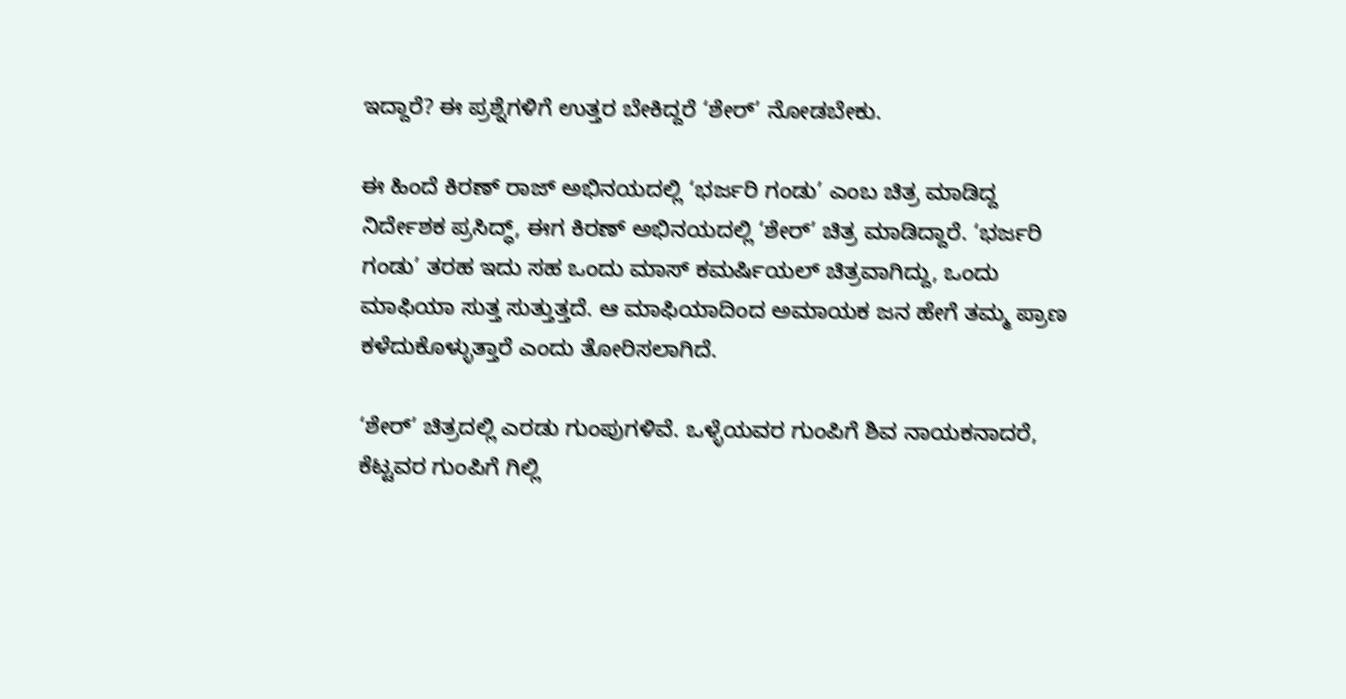ಇದ್ದಾರೆ? ಈ ಪ್ರಶ್ನೆಗಳಿಗೆ ಉತ್ತರ ಬೇಕಿದ್ದರೆ ‘ಶೇರ್‍’ ನೋಡಬೇಕು.

ಈ ಹಿಂದೆ ಕಿರಣ್ ರಾಜ್‍ ಅಭಿನಯದಲ್ಲಿ ‘ಭರ್ಜರಿ ಗಂಡು’ ಎಂಬ ಚಿತ್ರ ಮಾಡಿದ್ದ ನಿರ್ದೇಶಕ ಪ್ರಸಿದ್ಧ್, ಈಗ ಕಿರಣ್‍ ಅಭಿನಯದಲ್ಲಿ ‘ಶೇರ್‍’ ಚಿತ್ರ ಮಾಡಿದ್ದಾರೆ. ‘ಭರ್ಜರಿ ಗಂಡು’ ತರಹ ಇದು ಸಹ ಒಂದು ಮಾಸ್‍ ಕಮರ್ಷಿಯಲ್‍ ಚಿತ್ರವಾಗಿದ್ದು, ಒಂದು ಮಾಫಿಯಾ ಸುತ್ತ ಸುತ್ತುತ್ತದೆ. ಆ ಮಾಫಿಯಾದಿಂದ ಅಮಾಯಕ ಜನ ಹೇಗೆ ತಮ್ಮ ಪ್ರಾಣ ಕಳೆದುಕೊಳ್ಳುತ್ತಾರೆ ಎಂದು ತೋರಿಸಲಾಗಿದೆ.

‘ಶೇರ್’ ಚಿತ್ರದಲ್ಲಿ ಎರಡು ಗುಂಪುಗಳಿವೆ. ಒಳ್ಳೆಯವರ ಗುಂಪಿಗೆ ಶಿವ ನಾಯಕನಾದರೆ, ಕೆಟ್ಟವರ ಗುಂಪಿಗೆ ಗಿಲ್ಲಿ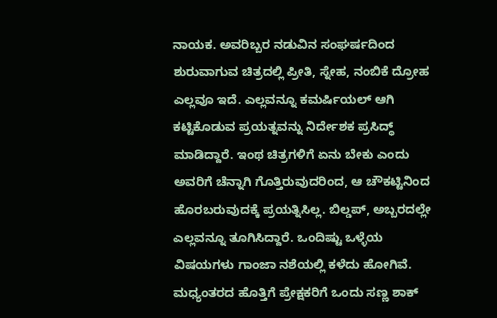ನಾಯಕ. ಅವರಿಬ್ಬರ ನಡುವಿನ ಸಂಘರ್ಷದಿಂದ ಶುರುವಾಗುವ ಚಿತ್ರದಲ್ಲಿ ಪ್ರೀತಿ, ಸ್ನೇಹ, ನಂಬಿಕೆ ದ್ರೋಹ ಎಲ್ಲವೂ ಇದೆ. ಎಲ್ಲವನ್ನೂ ಕಮರ್ಷಿಯಲ್‍ ಆಗಿ ಕಟ್ಟಿಕೊಡುವ ಪ್ರಯತ್ನವನ್ನು ನಿರ್ದೇಶಕ ಪ್ರಸಿದ್ಧ್ ಮಾಡಿದ್ದಾರೆ. ಇಂಥ ಚಿತ್ರಗಳಿಗೆ ಏನು ಬೇಕು ಎಂದು ಅವರಿಗೆ ಚೆನ್ನಾಗಿ ಗೊತ್ತಿರುವುದರಿಂದ, ಆ ಚೌಕಟ್ಟಿನಿಂದ ಹೊರಬರುವುದಕ್ಕೆ ಪ್ರಯತ್ನಿಸಿಲ್ಲ. ಬಿಲ್ಡಪ್, ಅಬ್ಬರದಲ್ಲೇ ಎಲ್ಲವನ್ನೂ ತೂಗಿಸಿದ್ದಾರೆ. ಒಂದಿಷ್ಟು ಒಳ್ಳೆಯ ವಿಷಯಗಳು ಗಾಂಜಾ ನಶೆಯಲ್ಲಿ ಕಳೆದು ಹೋಗಿವೆ. ಮಧ್ಯಂತರದ ಹೊತ್ತಿಗೆ ಪ್ರೇಕ್ಷಕರಿಗೆ ಒಂದು ಸಣ್ಣ ಶಾಕ್‍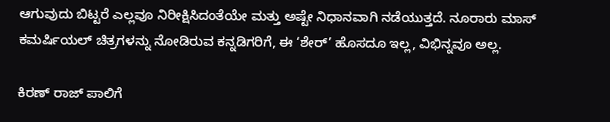ಆಗುವುದು ಬಿಟ್ಟರೆ ಎಲ್ಲವೂ ನಿರೀಕ್ಷಿಸಿದಂತೆಯೇ ಮತ್ತು ಅಷ್ಟೇ ನಿಧಾನವಾಗಿ ನಡೆಯುತ್ತದೆ. ನೂರಾರು ಮಾಸ್‍ ಕಮರ್ಷಿಯಲ್‍ ಚಿತ್ರಗಳನ್ನು ನೋಡಿರುವ ಕನ್ನಡಿಗರಿಗೆ, ಈ ‘ಶೇರ್’ ಹೊಸದೂ ಇಲ್ಲ, ವಿಭಿನ್ನವೂ ಅಲ್ಲ.

ಕಿರಣ್‍ ರಾಜ್‍ ಪಾಲಿಗೆ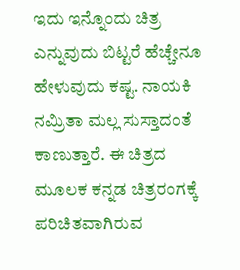ಇದು ಇನ್ನೊಂದು ಚಿತ್ರ ಎನ್ನುವುದು ಬಿಟ್ಟರೆ ಹೆಚ್ಚೇನೂ ಹೇಳುವುದು ಕಷ್ಟ. ನಾಯಕಿ ನಮ್ರಿತಾ ಮಲ್ಲ ಸುಸ್ತಾದಂತೆ ಕಾಣುತ್ತಾರೆ. ಈ ಚಿತ್ರದ ಮೂಲಕ ಕನ್ನಡ ಚಿತ್ರರಂಗಕ್ಕೆ ಪರಿಚಿತವಾಗಿರುವ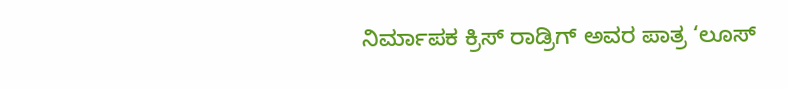ನಿರ್ಮಾಪಕ ಕ್ರಿಸ್‍ ರಾಡ್ರಿಗ್‍ ಅವರ ಪಾತ್ರ ‘ಲೂಸ್‍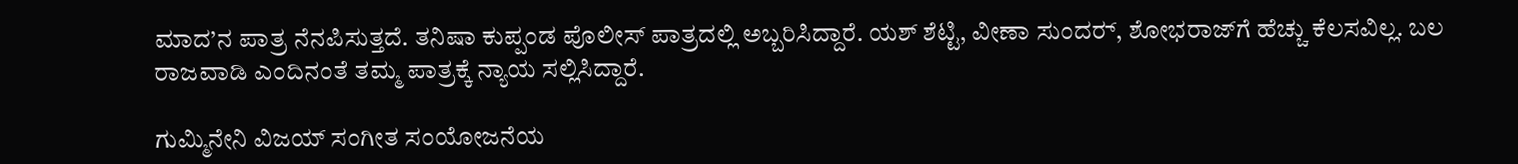ಮಾದ’ನ ಪಾತ್ರ ನೆನಪಿಸುತ್ತದೆ. ತನಿಷಾ ಕುಪ್ಪಂಡ ಪೊಲೀಸ್‍ ಪಾತ್ರದಲ್ಲಿ ಅಬ್ಬರಿಸಿದ್ದಾರೆ. ಯಶ್‍ ಶೆಟ್ಟಿ, ವೀಣಾ ಸುಂದರ್‍, ಶೋಭರಾಜ್‍ಗೆ ಹೆಚ್ಚು ಕೆಲಸವಿಲ್ಲ. ಬಲ ರಾಜವಾಡಿ ಎಂದಿನಂತೆ ತಮ್ಮ ಪಾತ್ರಕ್ಕೆ ನ್ಯಾಯ ಸಲ್ಲಿಸಿದ್ದಾರೆ.

ಗುಮ್ಮಿನೇನಿ ವಿಜಯ್‍ ಸಂಗೀತ ಸಂಯೋಜನೆಯ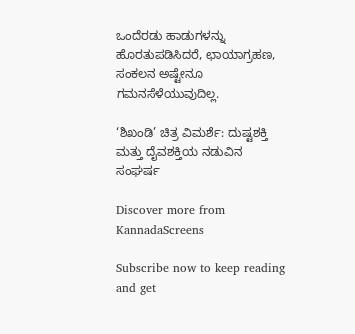ಒಂದೆರಡು ಹಾಡುಗಳನ್ನು ಹೊರತುಪಡಿಸಿದರೆ, ಛಾಯಾಗ್ರಹಣ, ಸಂಕಲನ ಅಷ್ಟೇನೂ ಗಮನಸೆಳೆಯುವುದಿಲ್ಲ.

‘ಶಿಖಂಡಿ’ ಚಿತ್ರ ವಿಮರ್ಶೆ: ದುಷ್ಟಶಕ್ತಿ ಮತ್ತು ದೈವಶಕ್ತಿಯ ನಡುವಿನ ಸಂಘರ್ಷ

Discover more from KannadaScreens

Subscribe now to keep reading and get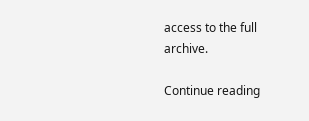access to the full archive.

Continue reading